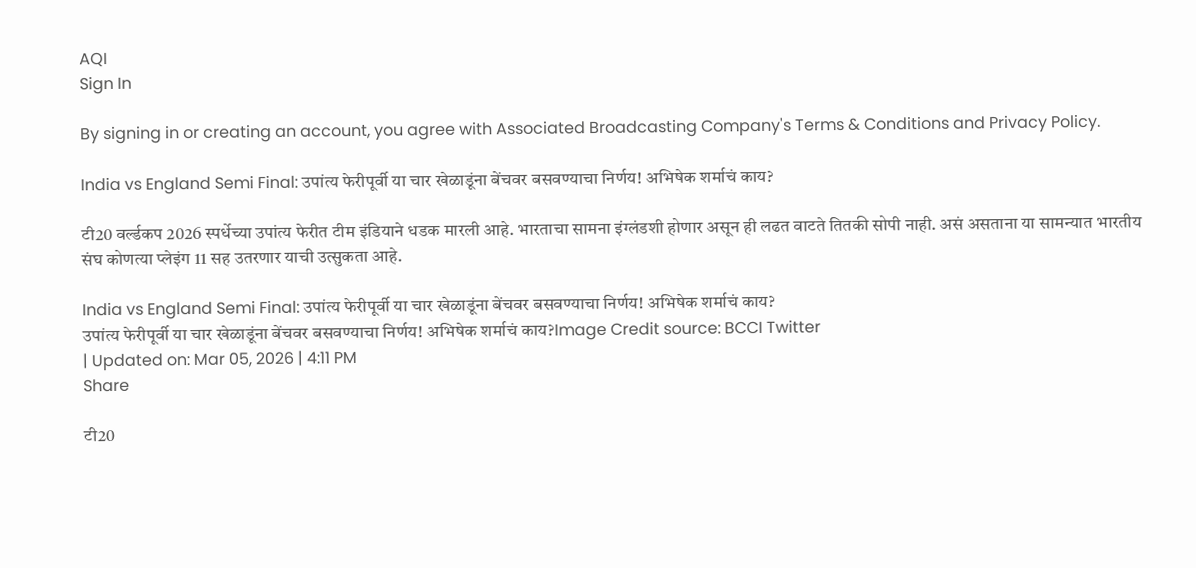AQI
Sign In

By signing in or creating an account, you agree with Associated Broadcasting Company's Terms & Conditions and Privacy Policy.

India vs England Semi Final: उपांत्य फेरीपूर्वी या चार खेळाडूंना बेंचवर बसवण्याचा निर्णय! अभिषेक शर्माचं काय?

टी20 वर्ल्डकप 2026 स्पर्धेच्या उपांत्य फेरीत टीम इंडियाने धडक मारली आहे. भारताचा सामना इंग्लंडशी होणार असून ही लढत वाटते तितकी सोपी नाही. असं असताना या सामन्यात भारतीय संघ कोणत्या प्लेइंग 11 सह उतरणार याची उत्सुकता आहे.

India vs England Semi Final: उपांत्य फेरीपूर्वी या चार खेळाडूंना बेंचवर बसवण्याचा निर्णय! अभिषेक शर्माचं काय?
उपांत्य फेरीपूर्वी या चार खेळाडूंना बेंचवर बसवण्याचा निर्णय! अभिषेक शर्माचं काय?Image Credit source: BCCI Twitter
| Updated on: Mar 05, 2026 | 4:11 PM
Share

टी20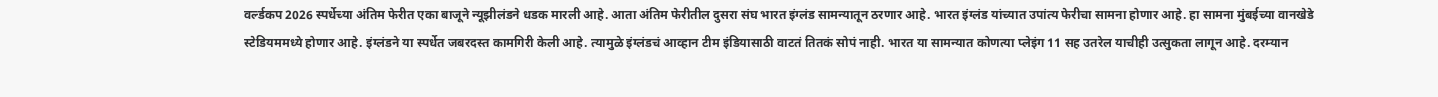वर्ल्डकप 2026 स्पर्धेच्या अंतिम फेरीत एका बाजूने न्यूझीलंडने धडक मारली आहे. आता अंतिम फेरीतील दुसरा संघ भारत इंग्लंड सामन्यातून ठरणार आहे. भारत इंग्लंड यांच्यात उपांत्य फेरीचा सामना होणार आहे. हा सामना मुंबईच्या वानखेडे स्टेडियममध्ये होणार आहे. इंग्लंडने या स्पर्धेत जबरदस्त कामगिरी केली आहे. त्यामुळे इंग्लंडचं आव्हान टीम इंडियासाठी वाटतं तितकं सोपं नाही. भारत या सामन्यात कोणत्या प्लेइंग 11 सह उतरेल याचीही उत्सुकता लागून आहे. दरम्यान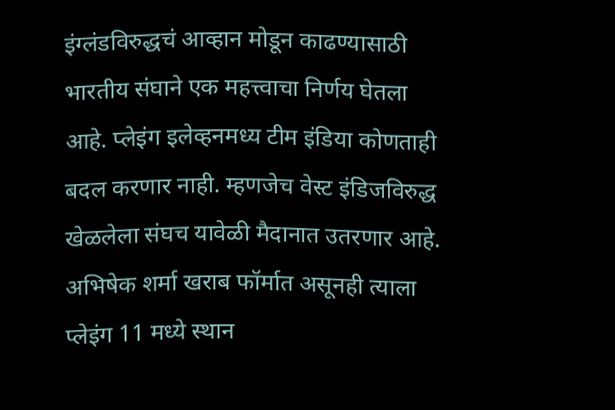इंग्लंडविरुद्धचं आव्हान मोडून काढण्यासाठी भारतीय संघाने एक महत्त्वाचा निर्णय घेतला आहे. प्लेइंग इलेव्हनमध्य टीम इंडिया कोणताही बदल करणार नाही. म्हणजेच वेस्ट इंडिजविरुद्ध खेळलेला संघच यावेळी मैदानात उतरणार आहे. अभिषेक शर्मा खराब फॉर्मात असूनही त्याला प्लेइंग 11 मध्ये स्थान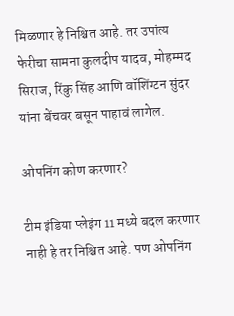मिळणार हे निश्चित आहे. तर उपांत्य फेरीचा सामना कुलदीप यादव, मोहम्मद सिराज, रिंकु सिंह आणि वॉशिंग्टन सुंदर यांना बेंचवर बसून पाहावं लागेल.

ओपनिंग कोण करणार?

टीम इंडिया प्लेइंग 11 मध्ये बदल करणार नाही हे तर निश्चित आहे. पण ओपनिंग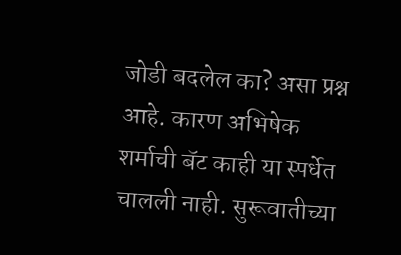जोडी बदलेल का? असा प्रश्न आहे. कारण अभिषेक शर्माची बॅट काही या स्पर्धेत चालली नाही. सुरूवातीच्या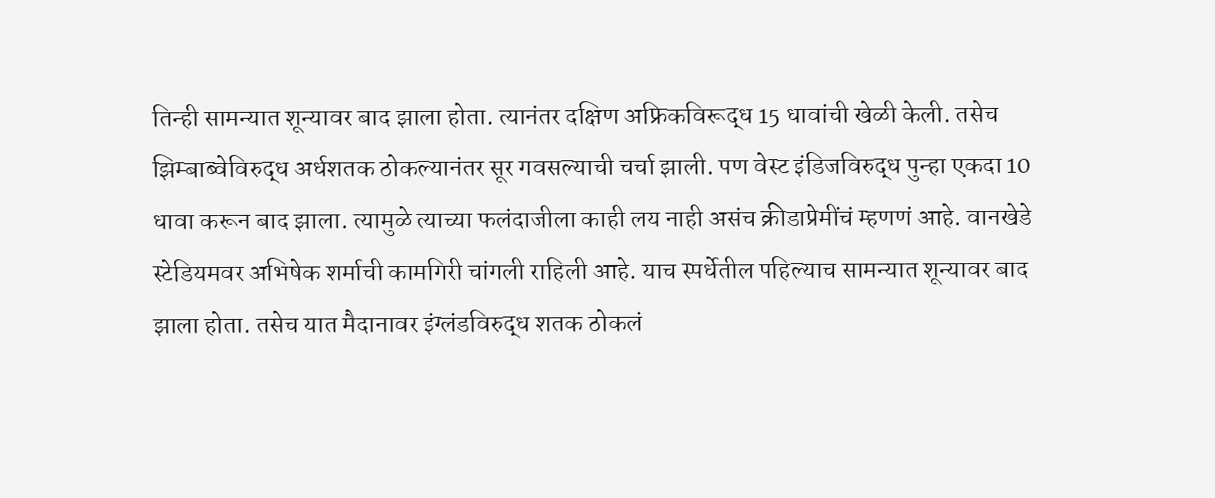तिन्ही सामन्यात शून्यावर बाद झाला होता. त्यानंतर दक्षिण अफ्रिकविरूद्ध 15 धावांची खेळी केली. तसेच झिम्बाब्वेविरुद्ध अर्धशतक ठोकल्यानंतर सूर गवसल्याची चर्चा झाली. पण वेस्ट इंडिजविरुद्ध पुन्हा एकदा 10 धावा करून बाद झाला. त्यामुळे त्याच्या फलंदाजीला काही लय नाही असंच क्रीडाप्रेमींचं म्हणणं आहे. वानखेडे स्टेडियमवर अभिषेक शर्माची कामगिरी चांगली राहिली आहे. याच स्पर्धेतील पहिल्याच सामन्यात शून्यावर बाद झाला होता. तसेच यात मैदानावर इंग्लंडविरुद्ध शतक ठोकलं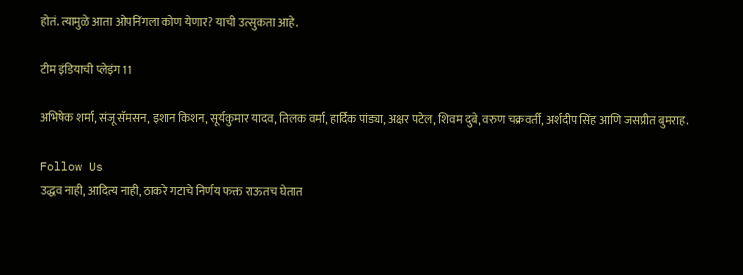होतं. त्यामुळे आता ओपनिंगला कोण येणार? याची उत्सुकता आहे.

टीम इंडियाची प्लेइंग 11

अभिषेक शर्मा, संजू सॅमसन, इशान किशन, सूर्यकुमार यादव, तिलक वर्मा, हार्दिक पांड्या, अक्षर पटेल, शिवम दुबे, वरुण चक्रवर्ती, अर्शदीप सिंह आणि जसप्रीत बुमराह.

Follow Us
उद्धव नाही, आदित्य नाही, ठाकरे गटाचे निर्णय फक्त राऊतच घेतात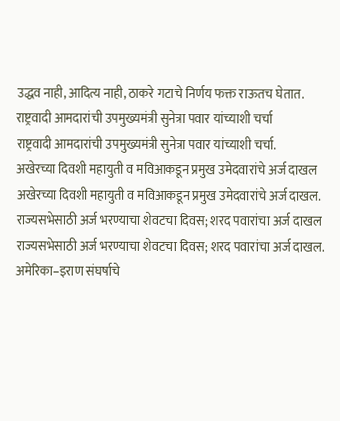उद्धव नाही, आदित्य नाही, ठाकरे गटाचे निर्णय फक्त राऊतच घेतात.
राष्ट्रवादी आमदारांची उपमुख्यमंत्री सुनेत्रा पवार यांच्याशी चर्चा
राष्ट्रवादी आमदारांची उपमुख्यमंत्री सुनेत्रा पवार यांच्याशी चर्चा.
अखेरच्या दिवशी महायुती व मविआकडून प्रमुख उमेदवारांचे अर्ज दाखल
अखेरच्या दिवशी महायुती व मविआकडून प्रमुख उमेदवारांचे अर्ज दाखल.
राज्यसभेसाठी अर्ज भरण्याचा शेवटचा दिवस; शरद पवारांचा अर्ज दाखल
राज्यसभेसाठी अर्ज भरण्याचा शेवटचा दिवस; शरद पवारांचा अर्ज दाखल.
अमेरिका–इराण संघर्षाचे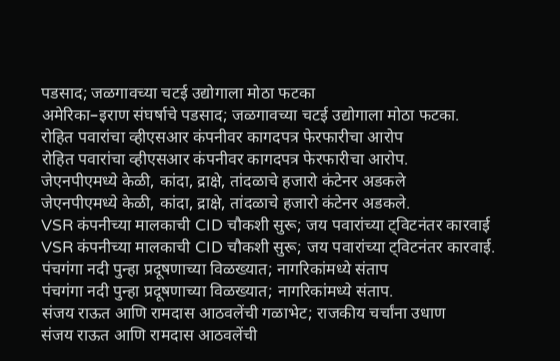पडसाद; जळगावच्या चटई उद्योगाला मोठा फटका
अमेरिका–इराण संघर्षाचे पडसाद; जळगावच्या चटई उद्योगाला मोठा फटका.
रोहित पवारांचा व्हीएसआर कंपनीवर कागदपत्र फेरफारीचा आरोप
रोहित पवारांचा व्हीएसआर कंपनीवर कागदपत्र फेरफारीचा आरोप.
जेएनपीएमध्ये केळी, कांदा, द्राक्षे, तांदळाचे हजारो कंटेनर अडकले
जेएनपीएमध्ये केळी, कांदा, द्राक्षे, तांदळाचे हजारो कंटेनर अडकले.
VSR कंपनीच्या मालकाची CID चौकशी सुरू; जय पवारांच्या ट्विटनंतर कारवाई
VSR कंपनीच्या मालकाची CID चौकशी सुरू; जय पवारांच्या ट्विटनंतर कारवाई.
पंचगंगा नदी पुन्हा प्रदूषणाच्या विळख्यात; नागरिकांमध्ये संताप
पंचगंगा नदी पुन्हा प्रदूषणाच्या विळख्यात; नागरिकांमध्ये संताप.
संजय राऊत आणि रामदास आठवलेंची गळाभेट; राजकीय चर्चांना उधाण
संजय राऊत आणि रामदास आठवलेंची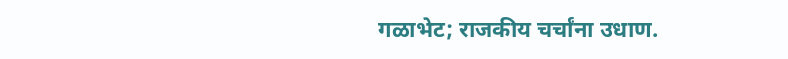गळाभेट; राजकीय चर्चांना उधाण.